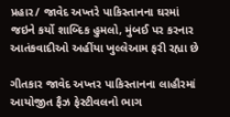પ્રહાર/ જાવેદ અખ્તરે પાકિસ્તાનના ઘરમાં જઇને કર્યો શાબ્દિક હુમલો, મુંબઈ પર કરનાર આતંકવાદીઓ અહીંયા ખુલ્લેઆમ ફરી રહ્યા છે

ગીતકાર જાવેદ અખ્તર પાકિસ્તાનના લાહૌરમાં આયોજીત ફૈઝ ફેસ્ટીવલનો ભાગ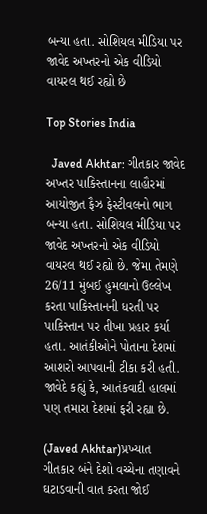બન્યા હતા. સોશિયલ મીડિયા પર જાવેદ અખ્તરનો એક વીડિયો વાયરલ થઈ રહ્યો છે

Top Stories India

  Javed Akhtar: ગીતકાર જાવેદ અખ્તર પાકિસ્તાનના લાહૌરમાં આયોજીત ફૈઝ ફેસ્ટીવલનો ભાગ બન્યા હતા. સોશિયલ મીડિયા પર જાવેદ અખ્તરનો એક વીડિયો વાયરલ થઈ રહ્યો છે. જેમા તેમણે 26/11 મુંબઈ હુમલાનો ઉલ્લેખ કરતા પાકિસ્તાનની ધરતી પર પાકિસ્તાન પર તીખા પ્રહાર કર્યા હતા. આતંકીઓને પોતાના દેશમાં આશરો આપવાની ટીકા કરી હતી. જાવેદે કહ્યું કે, આતંકવાદી હાલમાં પણ તમારા દેશમાં ફરી રહ્યા છે.

(Javed Akhtar)પ્રખ્યાત ગીતકાર બંને દેશો વચ્ચેના તણાવને ઘટાડવાની વાત કરતા જોઈ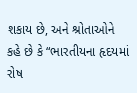શકાય છે, અને શ્રોતાઓને કહે છે કે “ભારતીયના હૃદયમાં રોષ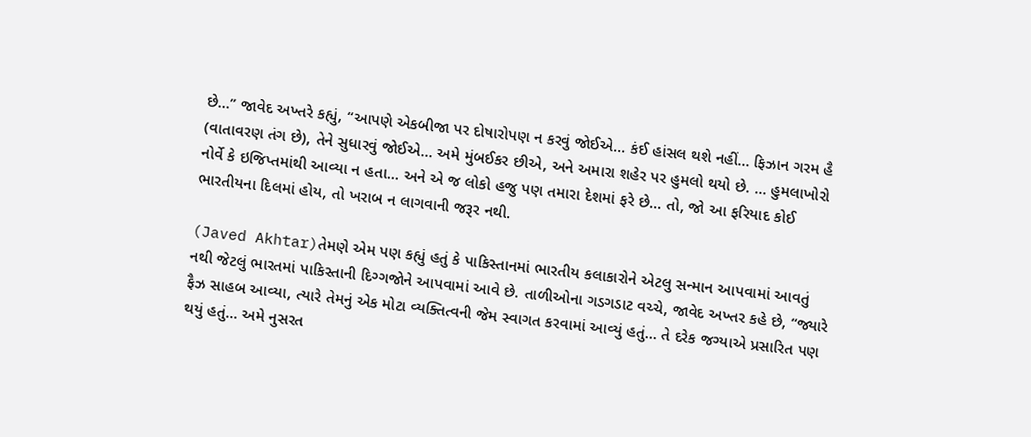છે…” જાવેદ અખ્તરે કહ્યું, “આપણે એકબીજા પર દોષારોપણ ન કરવું જોઈએ… કંઈ હાંસલ થશે નહીં… ફિઝાન ગરમ હૈ (વાતાવરણ તંગ છે), તેને સુધારવું જોઈએ… અમે મુંબઈકર છીએ, અને અમારા શહેર પર હુમલો થયો છે. … હુમલાખોરો નોર્વે કે ઇજિપ્તમાંથી આવ્યા ન હતા… અને એ જ લોકો હજુ પણ તમારા દેશમાં ફરે છે… તો, જો આ ફરિયાદ કોઈ ભારતીયના દિલમાં હોય, તો ખરાબ ન લાગવાની જરૂર નથી.

(Javed Akhtar)તેમણે એમ પણ કહ્યું હતું કે પાકિસ્તાનમાં ભારતીય કલાકારોને એટલુ સન્માન આપવામાં આવતું નથી જેટલું ભારતમાં પાકિસ્તાની દિગ્ગજોને આપવામાં આવે છે. તાળીઓના ગડગડાટ વચ્ચે, જાવેદ અખ્તર કહે છે, “જ્યારે ફૈઝ સાહબ આવ્યા, ત્યારે તેમનું એક મોટા વ્યક્તિત્વની જેમ સ્વાગત કરવામાં આવ્યું હતું… તે દરેક જગ્યાએ પ્રસારિત પણ થયું હતું… અમે નુસરત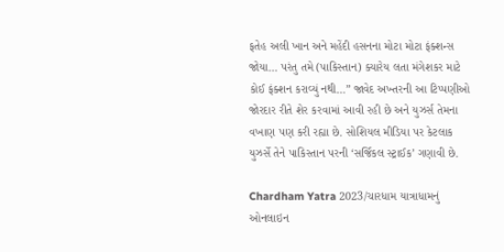ફતેહ અલી ખાન અને મહેંદી હસનના મોટા મોટા ફંક્શન્સ જોયા… પરંતુ તમે (પાકિસ્તાન) ક્યારેય લતા મંગેશકર માટે કોઈ ફંક્શન કરાવ્યું નથી…” જાવેદ અખ્તરની આ ટિપ્પણીઓ જોરદાર રીતે શેર કરવામાં આવી રહી છે અને યુઝર્સ તેમના વખાણ પણ કરી રહ્યા છે. સોશિયલ મીડિયા પર કેટલાક યુઝર્સે તેને પાકિસ્તાન પરની ‘સર્જિકલ સ્ટ્રાઈક’ ગણાવી છે.

Chardham Yatra 2023/ચારધામ યાત્રાધામનું ઓનલાઇન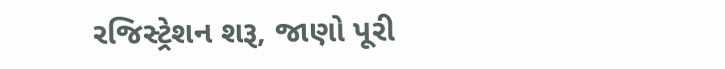રજિસ્ટ્રેશન શરૂ, જાણો પૂરી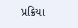પ્રક્રિયા